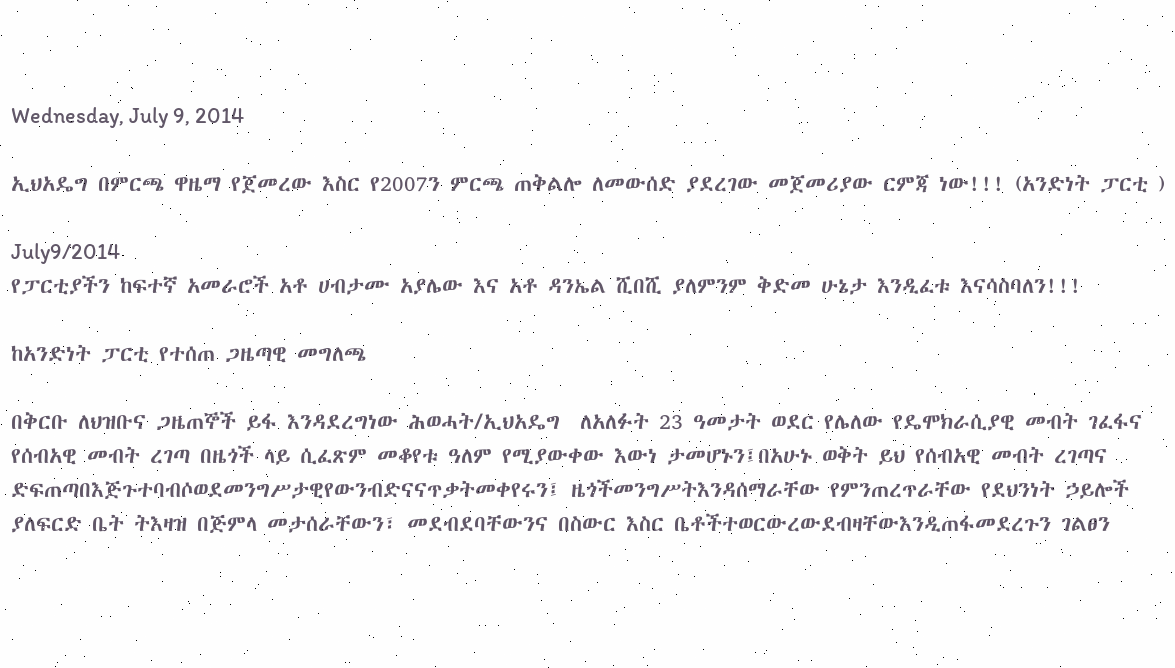Wednesday, July 9, 2014

ኢህአዴግ በምርጫ ዋዜማ የጀመረው እስር የ2007ን ምርጫ ጠቅልሎ ለመውሰድ ያደረገው መጀመሪያው ርምጃ ነው!!! (አንድነት ፓርቲ )

July9/2014
የፓርቲያችን ከፍተኛ አመራሮች አቶ ሀብታሙ አያሌው እና አቶ ዳንኤል ሺበሺ ያለምንም ቅድመ ሁኔታ እንዲፈቱ እናሳስባለን!!!

ከአንድነት ፓርቲ የተሰጠ ጋዜጣዊ መግለጫ

በቅርቡ ለህዝቡና ጋዜጠኞች ይፋ እንዳደረግነው ሕወሓት/ኢህአዴግ  ለአለፉት 23 ዓመታት ወደር የሌለው የዴሞክራሲያዊ መብት ገፈፋና የሰብአዊ መብት ረገጣ በዜጎች ላይ ሲፈጽም መቆየቱ ዓለም የሚያውቀው እውነ ታመሆኑን፤በአሁኑ ወቅት ይህ የሰብአዊ መብት ረገጣና ድፍጠጣበእጅጉተባብሶወደመንግሥታዊየውንብድናናጥቃትመቀየሩን፤ ዜጎችመንግሥትእንዳሰማራቸው የምንጠረጥራቸው የደህንነት ኃይሎች ያለፍርድ ቤት ትእዛዝ በጅምላ መታሰራቸውን፣ መደብደባቸውንና በስውር እስር ቤቶችተወርውረውደብዛቸውእንዲጠፋመደረጉን ገልፀን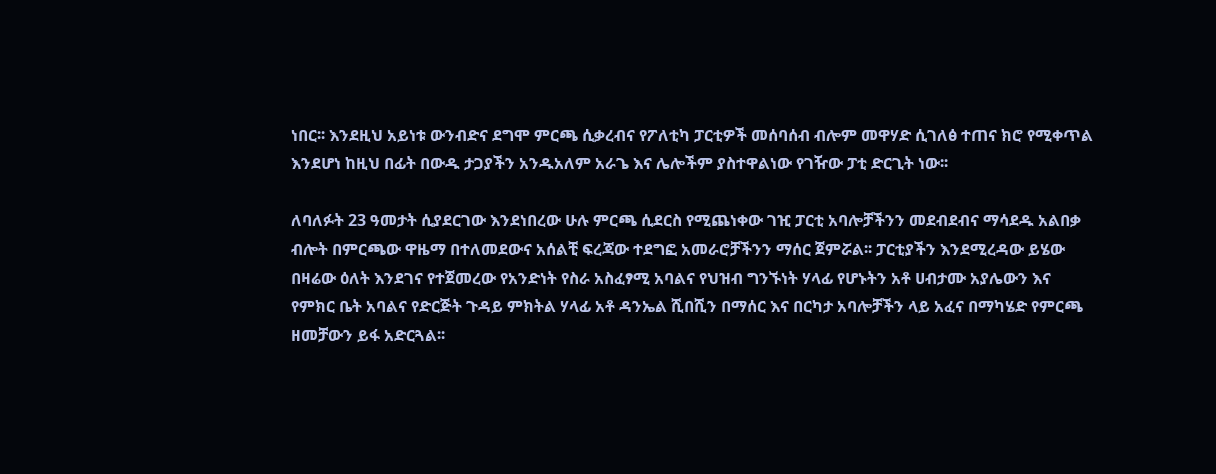ነበር፡፡ እንደዚህ አይነቱ ውንብድና ደግሞ ምርጫ ሲቃረብና የፖለቲካ ፓርቲዎች መሰባሰብ ብሎም መዋሃድ ሲገለፅ ተጠና ክሮ የሚቀጥል እንደሆነ ከዚህ በፊት በውዱ ታጋያችን አንዱአለም አራጌ እና ሌሎችም ያስተዋልነው የገዥው ፓቲ ድርጊት ነው፡፡

ለባለፉት 23 ዓመታት ሲያደርገው እንደነበረው ሁሉ ምርጫ ሲደርስ የሚጨነቀው ገዢ ፓርቲ አባሎቻችንን መደብደብና ማሳደዱ አልበቃ ብሎት በምርጫው ዋዜማ በተለመደውና አሰልቺ ፍረጃው ተደግፎ አመራሮቻችንን ማሰር ጀምሯል፡፡ ፓርቲያችን እንደሚረዳው ይሄው በዛሬው ዕለት እንደገና የተጀመረው የአንድነት የስራ አስፈፃሚ አባልና የህዝብ ግንኙነት ሃላፊ የሆኑትን አቶ ሀብታሙ አያሌውን እና የምክር ቤት አባልና የድርጅት ጉዳይ ምክትል ሃላፊ አቶ ዳንኤል ሺበሺን በማሰር እና በርካታ አባሎቻችን ላይ አፈና በማካሄድ የምርጫ ዘመቻውን ይፋ አድርጓል፡፡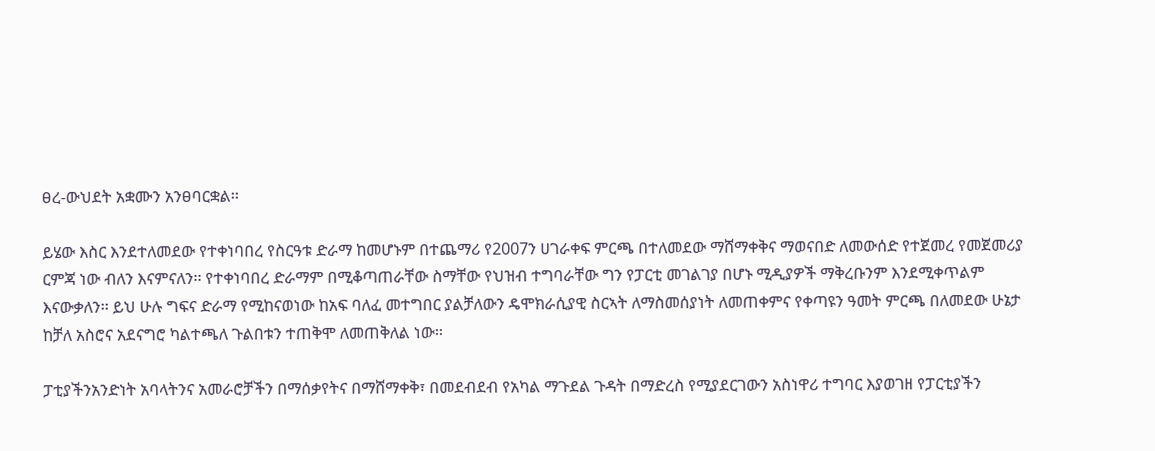ፀረ-ውህደት አቋሙን አንፀባርቋል፡፡

ይሄው እስር እንደተለመደው የተቀነባበረ የስርዓቱ ድራማ ከመሆኑም በተጨማሪ የ2007ን ሀገራቀፍ ምርጫ በተለመደው ማሸማቀቅና ማወናበድ ለመውሰድ የተጀመረ የመጀመሪያ ርምጃ ነው ብለን እናምናለን፡፡ የተቀነባበረ ድራማም በሚቆጣጠራቸው ስማቸው የህዝብ ተግባራቸው ግን የፓርቲ መገልገያ በሆኑ ሚዲያዎች ማቅረቡንም እንደሚቀጥልም እናውቃለን፡፡ ይህ ሁሉ ግፍና ድራማ የሚከናወነው ከአፍ ባለፈ መተግበር ያልቻለውን ዴሞክራሲያዊ ስርኣት ለማስመሰያነት ለመጠቀምና የቀጣዩን ዓመት ምርጫ በለመደው ሁኔታ ከቻለ አስሮና አደናግሮ ካልተጫለ ጉልበቱን ተጠቅሞ ለመጠቅለል ነው፡፡

ፓቲያችንአንድነት አባላትንና አመራሮቻችን በማሰቃየትና በማሸማቀቅ፣ በመደብደብ የአካል ማጉደል ጉዳት በማድረስ የሚያደርገውን አስነዋሪ ተግባር እያወገዘ የፓርቲያችን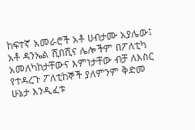ከፍተኛ አመራሮች አቶ ሀብታሙ አያሌው፤ አቶ ዳንኤል ሺበሺና ሌሎችም በፖለቲካ አመለካከታቸውና እምነታቸው ብቻ ለእስር የተዳረጉ ፖለቲከኞች ያለምንም ቅድመ ሁኔታ እንዲፈቱ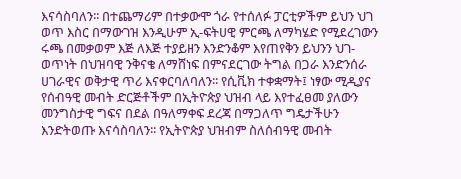እናሳስባለን፡፡ በተጨማሪም በተቃውሞ ጎራ የተሰለፉ ፓርቲዎችም ይህን ህገ ወጥ እስር በማውገዝ እንዲሁም ኢ-ፍትሀዊ ምርጫ ለማካሄድ የሚደረገውን ሩጫ በመቃወም እጅ ለእጅ ተያይዘን እንድንቆም እየጠየቅን ይህንን ህገ-ወጥነት በህዝባዊ ንቅናቄ ለማሸነፍ በምናደርገው ትግል በጋራ እንድንሰራ ሀገራዊና ወቅታዊ ጥሪ እናቀርባለባለን፡፡ የሲቪክ ተቀቋማት፤ ነፃው ሚዲያና የሰብዓዊ መብት ድርጅቶችም በኢትዮጵያ ህዝብ ላይ እየተፈፀመ ያለውን መንግስታዊ ግፍና በደል በዓለማቀፍ ደረጃ በማጋለጥ ግዴታችሁን እንድትወጡ እናሳስባለን፡፡ የኢትዮጵያ ህዝብም ስለሰብዓዊ መብት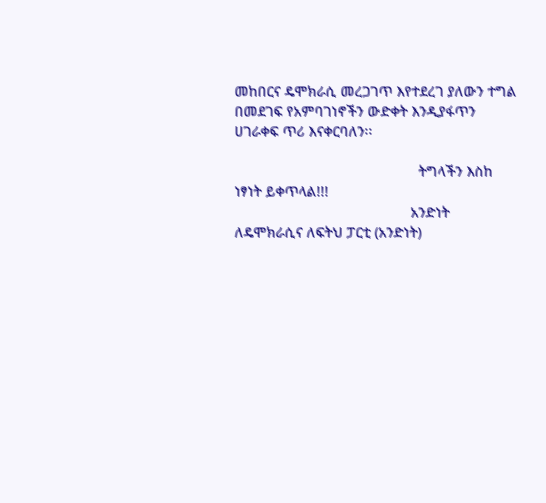መከበርና ዴሞክራሲ መረጋገጥ እየተደረገ ያለውን ተግል በመደገፍ የአምባገነኖችን ውድቀት እንዲያፋጥን ሀገራቀፍ ጥሪ እናቀርባለን፡፡

                                              ትግላችን እስከ ነፃነት ይቀጥላል!!!
                                            አንድነት ለዴሞክራሲና ለፍትህ ፓርቲ (አንድነት)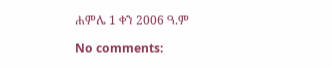ሐምሌ 1 ቀን 2006 ዓ.ም

No comments: